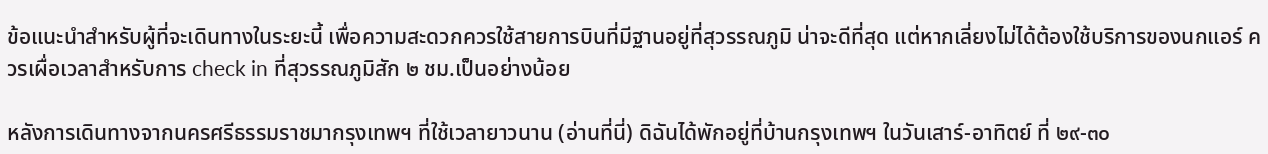ข้อแนะนำสำหรับผู้ที่จะเดินทางในระยะนี้ เพื่อความสะดวกควรใช้สายการบินที่มีฐานอยู่ที่สุวรรณภูมิ น่าจะดีที่สุด แต่หากเลี่ยงไม่ได้ต้องใช้บริการของนกแอร์ ควรเผื่อเวลาสำหรับการ check in ที่สุวรรณภูมิสัก ๒ ชม.เป็นอย่างน้อย

หลังการเดินทางจากนครศรีธรรมราชมากรุงเทพฯ ที่ใช้เวลายาวนาน (อ่านที่นี่) ดิฉันได้พักอยู่ที่บ้านกรุงเทพฯ ในวันเสาร์-อาทิตย์ ที่ ๒๙-๓๐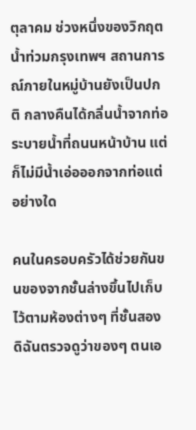ตุลาคม ช่วงหนึ่งของวิกฤตน้ำท่วมกรุงเทพฯ สถานการณ์ภายในหมู่บ้านยังเป็นปกติ กลางคืนได้กลิ่นน้ำจากท่อระบายน้ำที่ถนนหน้าบ้าน แต่ก็ไม่มีน้ำเอ่อออกจากท่อแต่อย่างใด

คนในครอบครัวได้ช่วยกันขนของจากชั้นล่างขึ้นไปเก็บไว้ตามห้องต่างๆ ที่ชั้นสอง ดิฉันตรวจดูว่าของๆ ตนเอ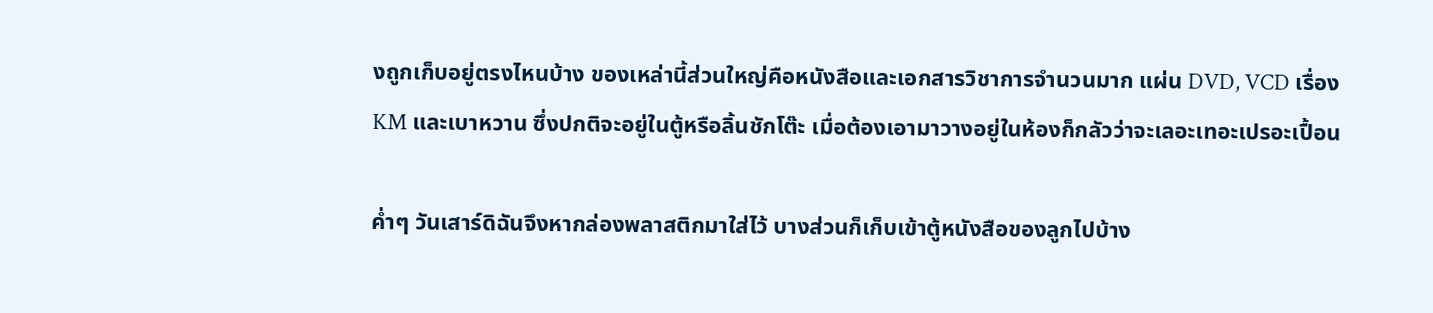งถูกเก็บอยู่ตรงไหนบ้าง ของเหล่านี้ส่วนใหญ่คือหนังสือและเอกสารวิชาการจำนวนมาก แผ่น DVD, VCD เรื่อง KM และเบาหวาน ซึ่งปกติจะอยู่ในตู้หรือลิ้นชักโต๊ะ เมื่อต้องเอามาวางอยู่ในห้องก็กลัวว่าจะเลอะเทอะเปรอะเปื้อน

ค่ำๆ วันเสาร์ดิฉันจึงหากล่องพลาสติกมาใส่ไว้ บางส่วนก็เก็บเข้าตู้หนังสือของลูกไปบ้าง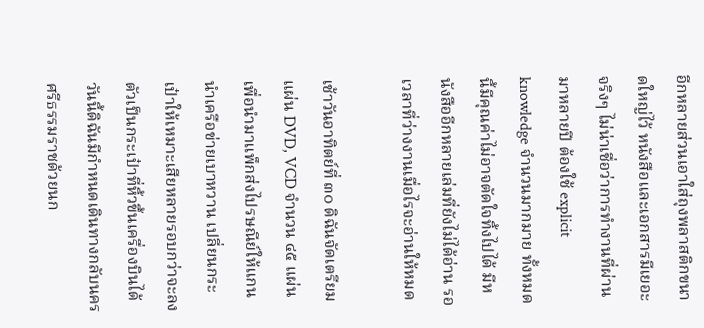อีกหลายส่วนเอาใส่ถุงพลาสติกขนาดใหญ่ไว้ หนังสือและเอกสารมีเยอะจริงๆ ไม่น่าเชื่อว่าการทำงานที่ผ่านมาหลายปี ต้องใช้ explicit knowledge จำนวนมากมาย ทั้งหมดนี้มีคุณค่าไม่อาจตัดใจทิ้งไปได้ มีหนังสืออีกหลายเล่มที่ยังไม่ได้อ่าน รอเวลาที่ว่างงานเมื่อไรจะอ่านให้หมด

เช้าวันอาทิตย์ที่ ๓๐ ดิฉันจัดเตรียมแผ่น DVD, VCD จำนวน ๔๕ แผ่น เพื่อนำมาแพ็กส่งไปรษณีย์ให้แกนนำเครือข่ายเบาหวาน เปลี่ยนกระเป๋าให้เหมาะเสียหลายรอบกว่าจะลงตัวเป็นกระเป๋าที่หิ้วขึ้นเครื่องบินได้ วันนี้ดิฉันมีกำหนดเดินทางกลับนครศรีธรรมราชด้วยนก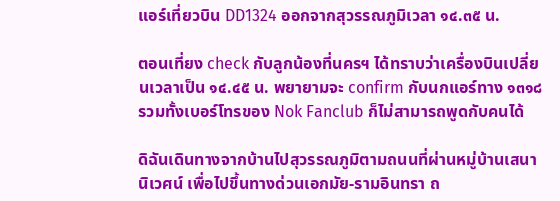แอร์เที่ยวบิน DD1324 ออกจากสุวรรณภูมิเวลา ๑๔.๓๕ น.

ตอนเที่ยง check กับลูกน้องที่นครฯ ได้ทราบว่าเครื่องบินเปลี่ยนเวลาเป็น ๑๔.๔๕ น. พยายามจะ confirm กับนกแอร์ทาง ๑๓๑๘ รวมทั้งเบอร์โทรของ Nok Fanclub ก็ไม่สามารถพูดกับคนได้

ดิฉันเดินทางจากบ้านไปสุวรรณภูมิตามถนนที่ผ่านหมู่บ้านเสนานิเวศน์ เพื่อไปขึ้นทางด่วนเอกมัย-รามอินทรา ถ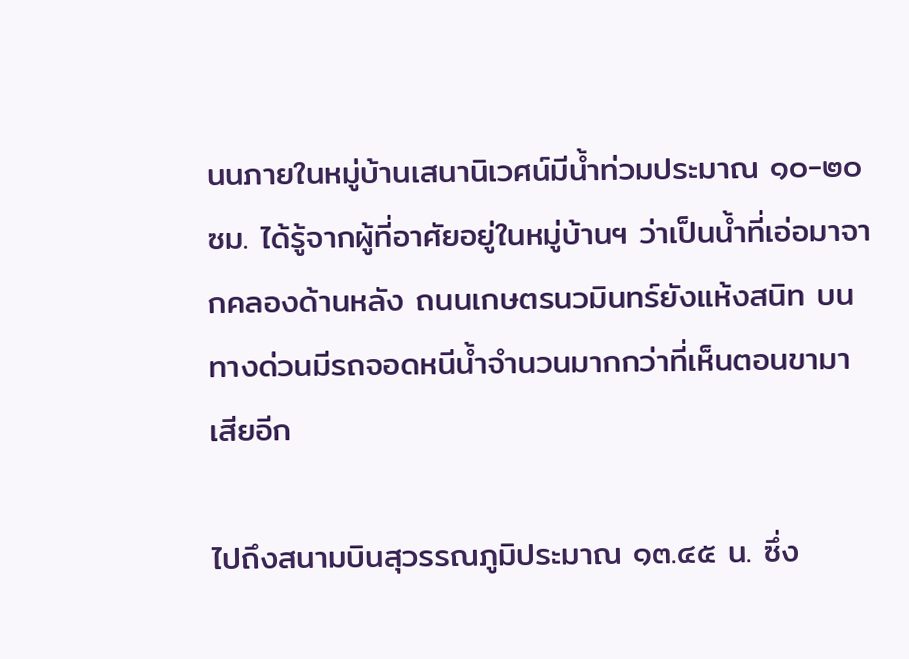นนภายในหมู่บ้านเสนานิเวศน์มีน้ำท่วมประมาณ ๑๐-๒๐ ซม. ได้รู้จากผู้ที่อาศัยอยู่ในหมู่บ้านฯ ว่าเป็นน้ำที่เอ่อมาจากคลองด้านหลัง ถนนเกษตรนวมินทร์ยังแห้งสนิท บนทางด่วนมีรถจอดหนีน้ำจำนวนมากกว่าที่เห็นตอนขามาเสียอีก

ไปถึงสนามบินสุวรรณภูมิประมาณ ๑๓.๔๕ น. ซึ่ง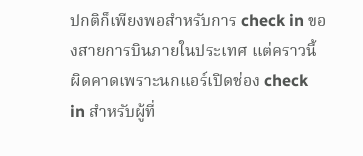ปกติก็เพียงพอสำหรับการ check in ของสายการบินภายในประเทศ แต่คราวนี้ผิดคาดเพราะนกแอร์เปิดช่อง check in สำหรับผู้ที่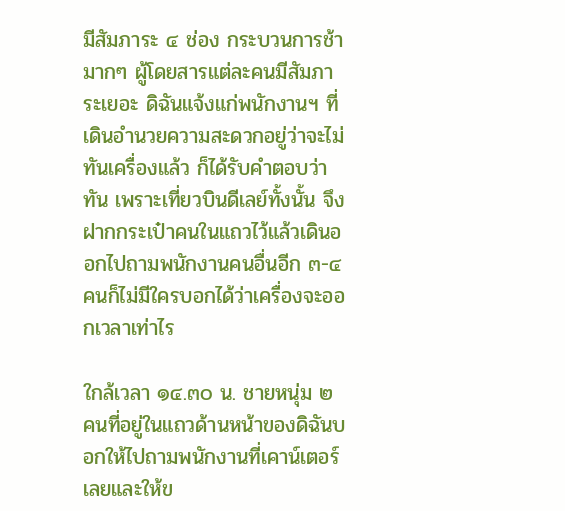มีสัมภาระ ๔ ช่อง กระบวนการช้ามากๆ ผู้โดยสารแต่ละคนมีสัมภาระเยอะ ดิฉันแจ้งแก่พนักงานฯ ที่เดินอำนวยความสะดวกอยู่ว่าจะไม่ทันเครื่องแล้ว ก็ได้รับคำตอบว่าทัน เพราะเที่ยวบินดีเลย์ทั้งนั้น จึงฝากกระเป๋าคนในแถวไว้แล้วเดินออกไปถามพนักงานคนอื่นอีก ๓-๔ คนก็ไม่มีใครบอกได้ว่าเครื่องจะออกเวลาเท่าไร

ใกล้เวลา ๑๔.๓๐ น. ชายหนุ่ม ๒ คนที่อยู่ในแถวด้านหน้าของดิฉันบอกให้ไปถามพนักงานที่เคาน์เตอร์เลยและให้ข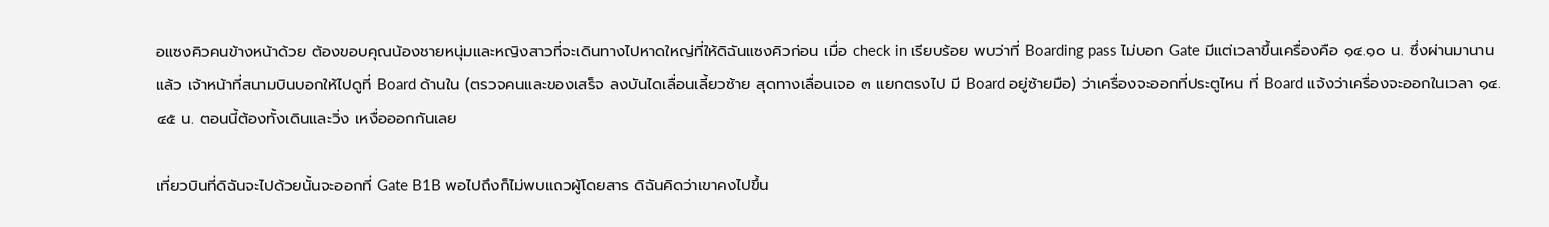อแซงคิวคนข้างหน้าด้วย ต้องขอบคุณน้องชายหนุ่มและหญิงสาวที่จะเดินทางไปหาดใหญ่ที่ให้ดิฉันแซงคิวก่อน เมื่อ check in เรียบร้อย พบว่าที่ Boarding pass ไม่บอก Gate มีแต่เวลาขึ้นเครื่องคือ ๑๔.๑๐ น. ซึ่งผ่านมานานแล้ว เจ้าหน้าที่สนามบินบอกให้ไปดูที่ Board ด้านใน (ตรวจคนและของเสร็จ ลงบันไดเลื่อนเลี้ยวซ้าย สุดทางเลื่อนเจอ ๓ แยกตรงไป มี Board อยู่ซ้ายมือ) ว่าเครื่องจะออกที่ประตูไหน ที่ Board แจ้งว่าเครื่องจะออกในเวลา ๑๔.๔๕ น. ตอนนี้ต้องทั้งเดินและวิ่ง เหงื่อออกกันเลย

เที่ยวบินที่ดิฉันจะไปด้วยนั้นจะออกที่ Gate B1B พอไปถึงก็ไม่พบแถวผู้โดยสาร ดิฉันคิดว่าเขาคงไปขึ้น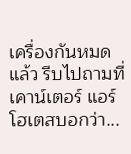เครื่องกันหมดแล้ว รีบไปถามที่เคาน์เตอร์ แอร์โฮเตสบอกว่า...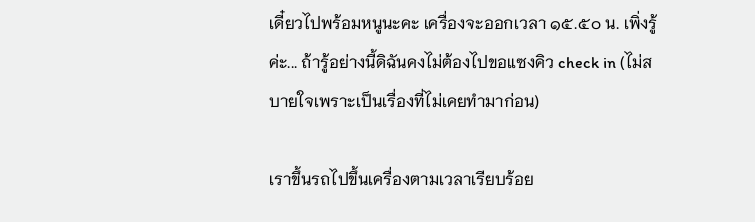เดี๋ยวไปพร้อมหนูนะคะ เครื่องจะออกเวลา ๑๕.๕๐ น. เพิ่งรู้ค่ะ... ถ้ารู้อย่างนี้ดิฉันคงไม่ต้องไปขอแซงคิว check in (ไม่สบายใจเพราะเป็นเรื่องที่ไม่เคยทำมาก่อน)

เราขึ้นรถไปขึ้นเครื่องตามเวลาเรียบร้อย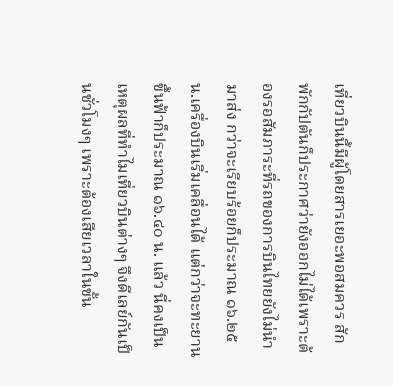เที่ยวบินนี้มีผู้โดยสารเยอะพอสมควร สักพักกัปตันก็ประกาศว่ายังออกไม่ได้เพราะต้องรอสัมภาระที่รถของการบินไทยยังไม่นำมาส่ง กว่าจะเรียบร้อยก็ประมาณ ๑๖.๒๕ น.เครื่องบินเริ่มเคลื่อนได้ แต่กว่าจะทะยานขึ้นฟ้าก็ประมาณ ๑๖.๔๐ น. แล้ว นี่คงเป็นเหตุผลที่ทำไมเที่ยวบินต่างๆ จึงดีเลย์กันเป็นชั่วโมงๆ เพราะต้องเสียเวลาในขั้น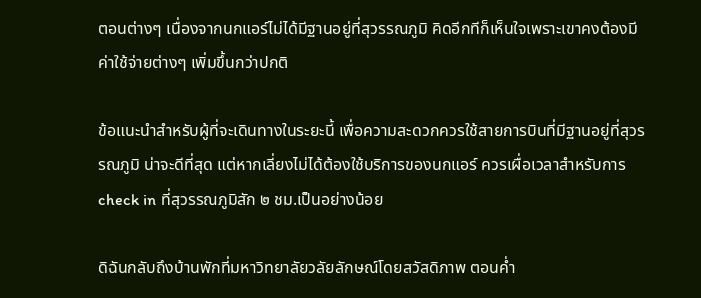ตอนต่างๆ เนื่องจากนกแอร์ไม่ได้มีฐานอยู่ที่สุวรรณภูมิ คิดอีกทีก็เห็นใจเพราะเขาคงต้องมีค่าใช้จ่ายต่างๆ เพิ่มขึ้นกว่าปกติ

ข้อแนะนำสำหรับผู้ที่จะเดินทางในระยะนี้ เพื่อความสะดวกควรใช้สายการบินที่มีฐานอยู่ที่สุวรรณภูมิ น่าจะดีที่สุด แต่หากเลี่ยงไม่ได้ต้องใช้บริการของนกแอร์ ควรเผื่อเวลาสำหรับการ check in ที่สุวรรณภูมิสัก ๒ ชม.เป็นอย่างน้อย

ดิฉันกลับถึงบ้านพักที่มหาวิทยาลัยวลัยลักษณ์โดยสวัสดิภาพ ตอนค่ำ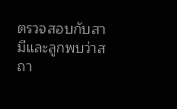ตรวจสอบกับสามีและลูกพบว่าสถา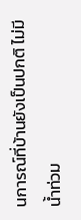นการณ์ที่บ้านยังเป็นปกติ ไม่มีน้ำท่วม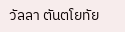วัลลา ตันตโยทัย